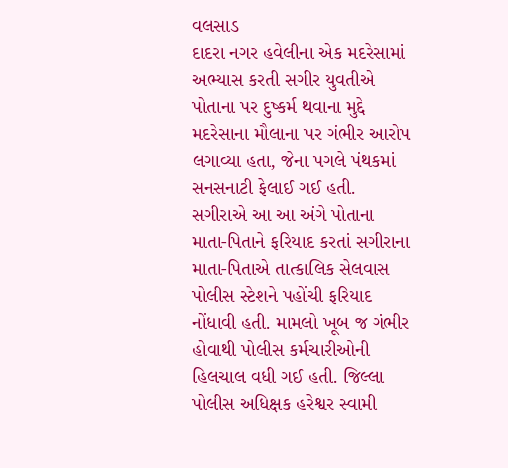વલસાડ
દાદરા નગર હવેલીના એક મદરેસામાં અભ્યાસ કરતી સગીર યુવતીએ પોતાના પર દુષ્કર્મ થવાના મુદ્દે મદરેસાના મૌલાના પર ગંભીર આરોપ લગાવ્યા હતા, જેના પગલે પંથકમાં સનસનાટી ફેલાઈ ગઈ હતી. સગીરાએ આ આ અંગે પોતાના માતા-પિતાને ફરિયાદ કરતાં સગીરાના માતા-પિતાએ તાત્કાલિક સેલવાસ પોલીસ સ્ટેશને પહોંચી ફરિયાદ નોંધાવી હતી. મામલો ખૂબ જ ગંભીર હોવાથી પોલીસ કર્મચારીઓની હિલચાલ વધી ગઈ હતી. જિલ્લા પોલીસ અધિક્ષક હરેશ્વર સ્વામી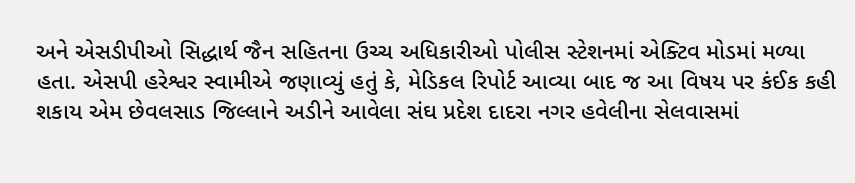અને એસડીપીઓ સિદ્ધાર્થ જૈન સહિતના ઉચ્ચ અધિકારીઓ પોલીસ સ્ટેશનમાં એક્ટિવ મોડમાં મળ્યા હતા. એસપી હરેશ્વર સ્વામીએ જણાવ્યું હતું કે, મેડિકલ રિપોર્ટ આવ્યા બાદ જ આ વિષય પર કંઈક કહી શકાય એમ છેવલસાડ જિલ્લાને અડીને આવેલા સંઘ પ્રદેશ દાદરા નગર હવેલીના સેલવાસમાં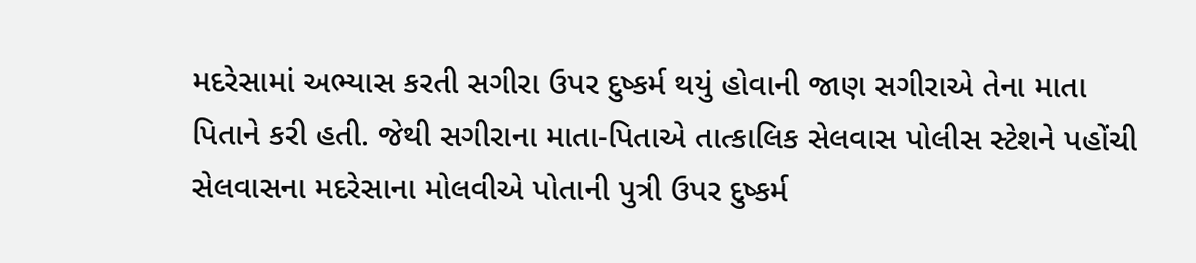મદરેસામાં અભ્યાસ કરતી સગીરા ઉપર દુષ્કર્મ થયું હોવાની જાણ સગીરાએ તેના માતા પિતાને કરી હતી. જેથી સગીરાના માતા-પિતાએ તાત્કાલિક સેલવાસ પોલીસ સ્ટેશને પહોંચી સેલવાસના મદરેસાના મોલવીએ પોતાની પુત્રી ઉપર દુષ્કર્મ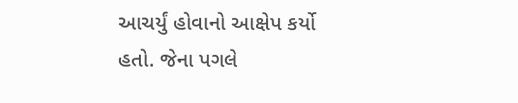આચર્યું હોવાનો આક્ષેપ કર્યો હતો. જેના પગલે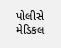પોલીસે મેડિકલ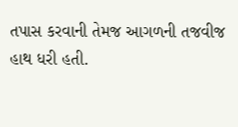તપાસ કરવાની તેમજ આગળની તજવીજ હાથ ધરી હતી.